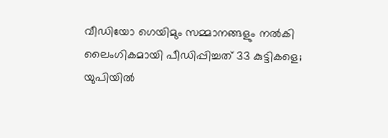വീഡിയോ ഗെയിമും സമ്മാനങ്ങളും നൽകി ലൈംഗികമായി പീഡിപ്പിച്ചത് 33 കുട്ടികളെ; യുപിയിൽ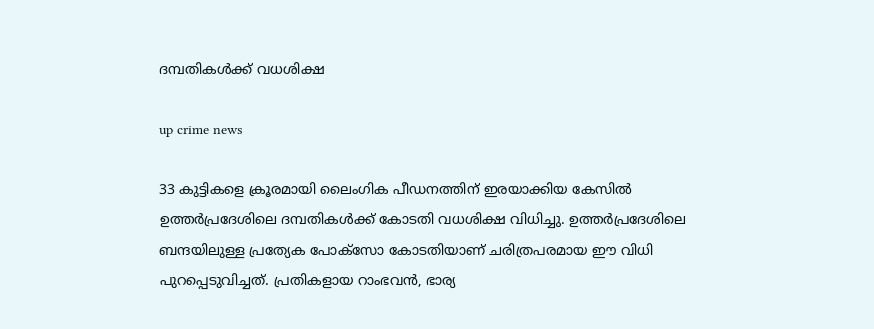ദമ്പതികൾക്ക് വധശിക്ഷ

up crime news

33 കുട്ടികളെ ക്രൂരമായി ലൈംഗിക പീഡനത്തിന് ഇരയാക്കിയ കേസിൽ ഉത്തർപ്രദേശിലെ ദമ്പതികൾക്ക് കോടതി വധശിക്ഷ വിധിച്ചു. ഉത്തർപ്രദേശിലെ ബന്ദയിലുള്ള പ്രത്യേക പോക്സോ കോടതിയാണ് ചരിത്രപരമായ ഈ വിധി പുറപ്പെടുവിച്ചത്. പ്രതികളായ റാംഭവൻ, ഭാര്യ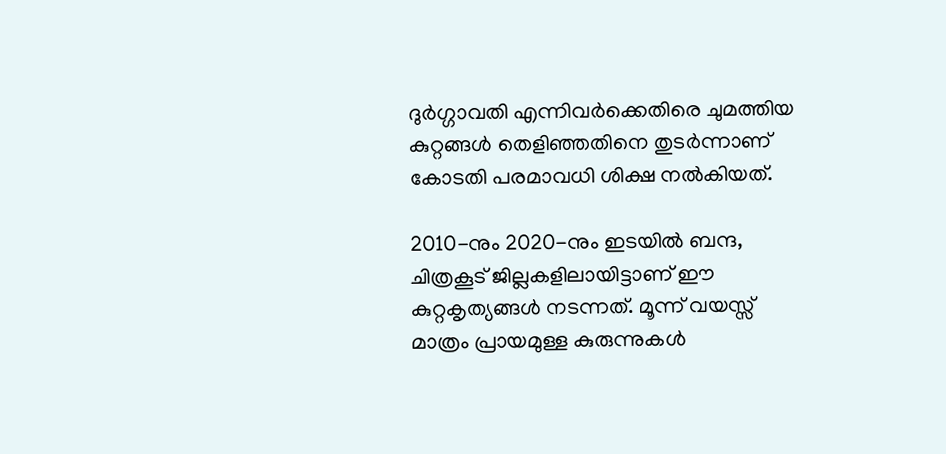ദുർഗ്ഗാവതി എന്നിവർക്കെതിരെ ചുമത്തിയ കുറ്റങ്ങൾ തെളിഞ്ഞതിനെ തുടർന്നാണ് കോടതി പരമാവധി ശിക്ഷ നൽകിയത്.

2010-നും 2020-നും ഇടയിൽ ബന്ദ, ചിത്രകൂട് ജില്ലകളിലായിട്ടാണ് ഈ കുറ്റകൃത്യങ്ങൾ നടന്നത്. മൂന്ന് വയസ്സ് മാത്രം പ്രായമുള്ള കുരുന്നുകൾ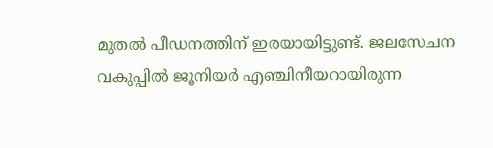മുതൽ പീഡനത്തിന് ഇരയായിട്ടുണ്ട്. ജലസേചന വകുപ്പിൽ ജൂനിയർ എഞ്ചിനീയറായിരുന്ന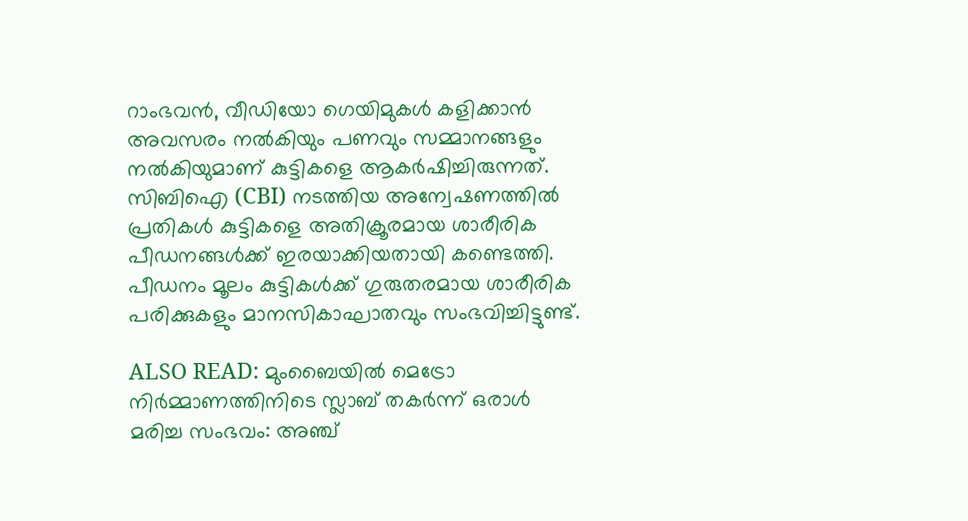റാംഭവൻ, വീഡിയോ ഗെയിമുകൾ കളിക്കാൻ അവസരം നൽകിയും പണവും സമ്മാനങ്ങളും നൽകിയുമാണ് കുട്ടികളെ ആകർഷിച്ചിരുന്നത്. സിബിഐ (CBI) നടത്തിയ അന്വേഷണത്തിൽ പ്രതികൾ കുട്ടികളെ അതിക്രൂരമായ ശാരീരിക പീഡനങ്ങൾക്ക് ഇരയാക്കിയതായി കണ്ടെത്തി. പീഡനം മൂലം കുട്ടികൾക്ക് ഗുരുതരമായ ശാരീരിക പരിക്കുകളും മാനസികാഘാതവും സംഭവിച്ചിട്ടുണ്ട്.

ALSO READ: മുംബൈയിൽ മെട്രോ നിർമ്മാണത്തിനിടെ സ്ലാബ് തകർന്ന് ഒരാൾ മരിച്ച സംഭവം: അഞ്ച്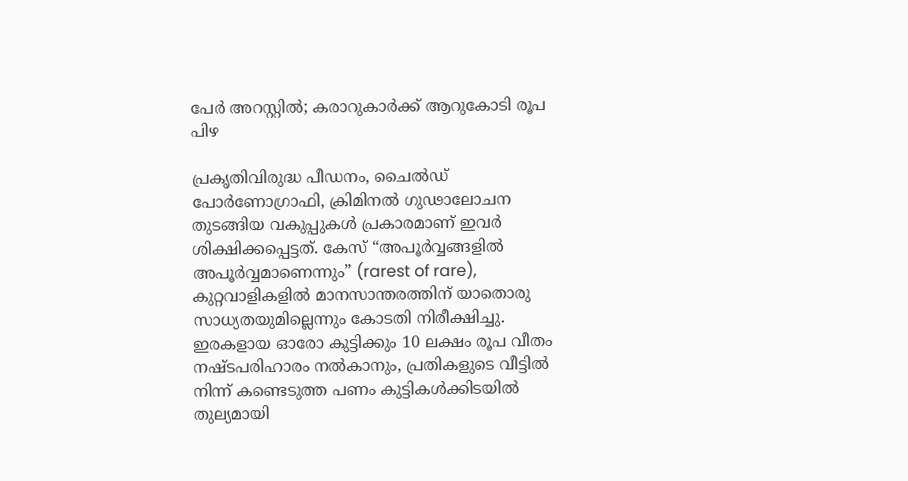പേർ അറസ്റ്റിൽ; കരാറുകാർക്ക് ആറുകോടി രൂപ പിഴ

പ്രകൃതിവിരുദ്ധ പീഡനം, ചൈൽഡ് പോർണോഗ്രാഫി, ക്രിമിനൽ ഗുഢാലോചന തുടങ്ങിയ വകുപ്പുകൾ പ്രകാരമാണ് ഇവർ ശിക്ഷിക്കപ്പെട്ടത്. കേസ് “അപൂർവ്വങ്ങളിൽ അപൂർവ്വമാണെന്നും” (rarest of rare), കുറ്റവാളികളിൽ മാനസാന്തരത്തിന് യാതൊരു സാധ്യതയുമില്ലെന്നും കോടതി നിരീക്ഷിച്ചു. ഇരകളായ ഓരോ കുട്ടിക്കും 10 ലക്ഷം രൂപ വീതം നഷ്ടപരിഹാരം നൽകാനും, പ്രതികളുടെ വീട്ടിൽ നിന്ന് കണ്ടെടുത്ത പണം കുട്ടികൾക്കിടയിൽ തുല്യമായി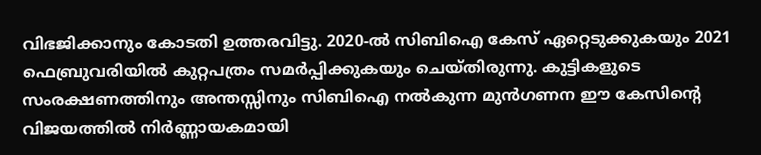വിഭജിക്കാനും കോടതി ഉത്തരവിട്ടു. 2020-ൽ സിബിഐ കേസ് ഏറ്റെടുക്കുകയും 2021 ഫെബ്രുവരിയിൽ കുറ്റപത്രം സമർപ്പിക്കുകയും ചെയ്തിരുന്നു. കുട്ടികളുടെ സംരക്ഷണത്തിനും അന്തസ്സിനും സിബിഐ നൽകുന്ന മുൻഗണന ഈ കേസിന്റെ വിജയത്തിൽ നിർണ്ണായകമായി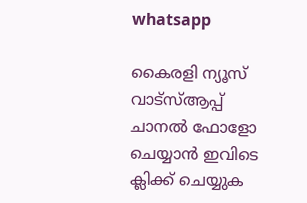whatsapp

കൈരളി ന്യൂസ് വാട്‌സ്ആപ്പ് ചാനല്‍ ഫോളോ ചെയ്യാന്‍ ഇവിടെ ക്ലിക്ക് ചെയ്യുക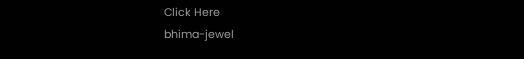Click Here
bhima-jewel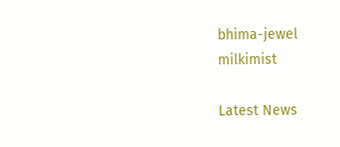bhima-jewel
milkimist

Latest News